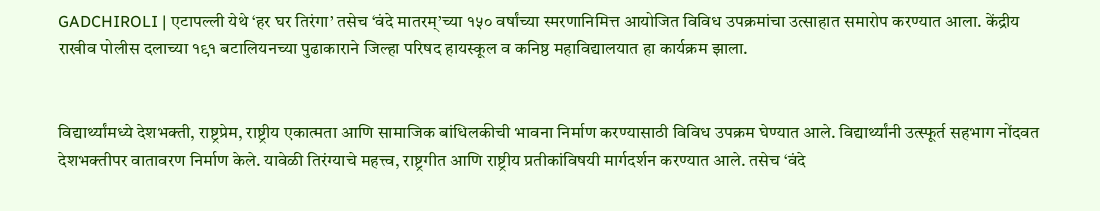GADCHIROLI | एटापल्ली येथे ‘हर घर तिरंगा’ तसेच ‘वंदे मातरम्’च्या १५० वर्षांच्या स्मरणानिमित्त आयोजित विविध उपक्रमांचा उत्साहात समारोप करण्यात आला. केंद्रीय राखीव पोलीस दलाच्या १९१ बटालियनच्या पुढाकाराने जिल्हा परिषद हायस्कूल व कनिष्ठ महाविद्यालयात हा कार्यक्रम झाला.


विद्यार्थ्यांमध्ये देशभक्ती, राष्ट्रप्रेम, राष्ट्रीय एकात्मता आणि सामाजिक बांधिलकीची भावना निर्माण करण्यासाठी विविध उपक्रम घेण्यात आले. विद्यार्थ्यांनी उत्स्फूर्त सहभाग नोंदवत देशभक्तीपर वातावरण निर्माण केले. यावेळी तिरंग्याचे महत्त्व, राष्ट्रगीत आणि राष्ट्रीय प्रतीकांविषयी मार्गदर्शन करण्यात आले. तसेच ‘वंदे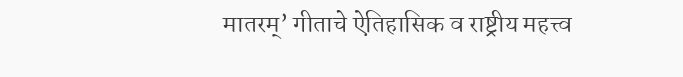मातरम्’ गीताचे ऐतिहासिक व राष्ट्रीय महत्त्व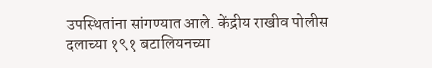उपस्थितांना सांगण्यात आले. केंद्रीय राखीव पोलीस दलाच्या १९१ बटालियनच्या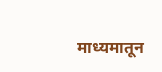माध्यमातून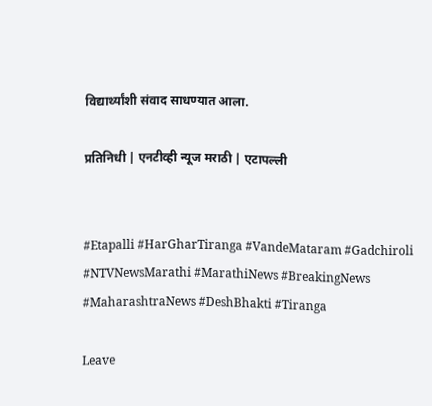विद्यार्थ्यांशी संवाद साधण्यात आला.

प्रतिनिधी | एनटीव्ही न्यूज मराठी | एटापल्ली


#Etapalli #HarGharTiranga #VandeMataram #Gadchiroli #NTVNewsMarathi #MarathiNews #BreakingNews #MaharashtraNews #DeshBhakti #Tiranga

Leave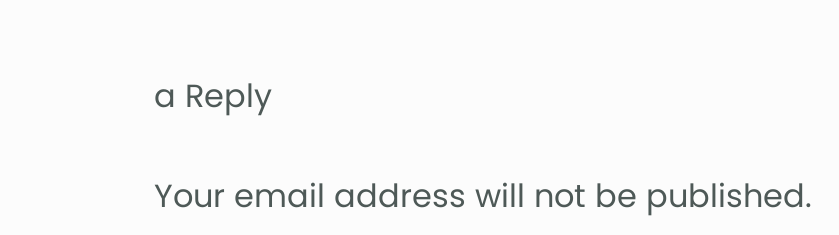a Reply

Your email address will not be published.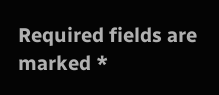Required fields are marked *